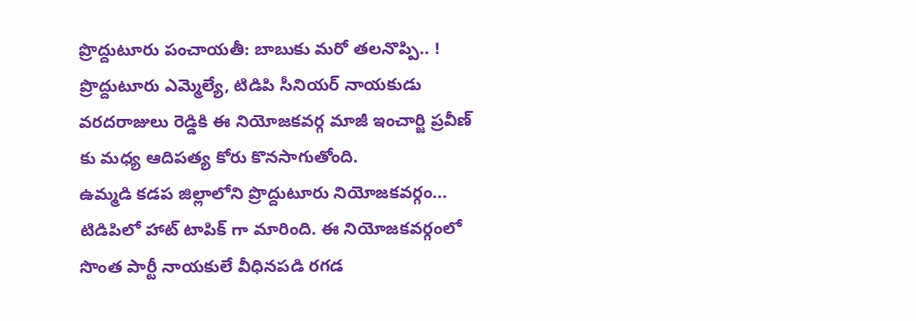ప్రొద్దుటూరు పంచాయతీ: బాబుకు మరో తలనొప్పి.. !
ప్రొద్దుటూరు ఎమ్మెల్యే, టిడిపి సీనియర్ నాయకుడు వరదరాజులు రెడ్డికి ఈ నియోజకవర్గ మాజీ ఇంచార్జి ప్రవీణ్ కు మధ్య ఆదిపత్య కోరు కొనసాగుతోంది.
ఉమ్మడి కడప జిల్లాలోని ప్రొద్దుటూరు నియోజకవర్గం... టిడిపిలో హాట్ టాపిక్ గా మారింది. ఈ నియోజకవర్గంలో సొంత పార్టీ నాయకులే వీధినపడి రగడ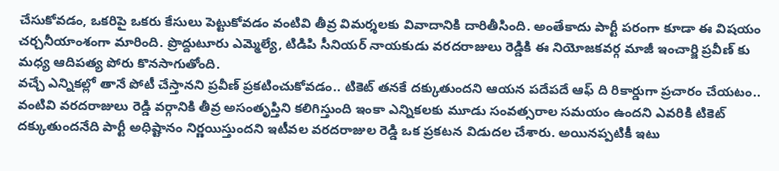చేసుకోవడం, ఒకరిపై ఒకరు కేసులు పెట్టుకోవడం వంటివి తీవ్ర విమర్శలకు వివాదానికి దారితీసింది. అంతేకాదు పార్టీ పరంగా కూడా ఈ విషయం చర్చనీయాంశంగా మారింది. ప్రొద్దుటూరు ఎమ్మెల్యే, టిడిపి సీనియర్ నాయకుడు వరదరాజులు రెడ్డికి ఈ నియోజకవర్గ మాజీ ఇంచార్జి ప్రవీణ్ కు మధ్య ఆదిపత్య పోరు కొనసాగుతోంది.
వచ్చే ఎన్నికల్లో తానే పోటీ చేస్తానని ప్రవీణ్ ప్రకటించుకోవడం.. టికెట్ తనకే దక్కుతుందని ఆయన పదేపదే ఆఫ్ ది రికార్డుగా ప్రచారం చేయటం.. వంటివి వరదరాజులు రెడ్డి వర్గానికి తీవ్ర అసంతృప్తిని కలిగిస్తుంది ఇంకా ఎన్నికలకు మూడు సంవత్సరాల సమయం ఉందని ఎవరికి టికెట్ దక్కుతుందనేది పార్టీ అధిష్టానం నిర్ణయిస్తుందని ఇటీవల వరదరాజుల రెడ్డి ఒక ప్రకటన విడుదల చేశారు. అయినప్పటికీ ఇటు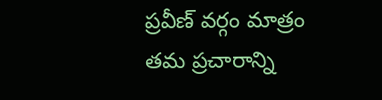ప్రవీణ్ వర్గం మాత్రం తమ ప్రచారాన్ని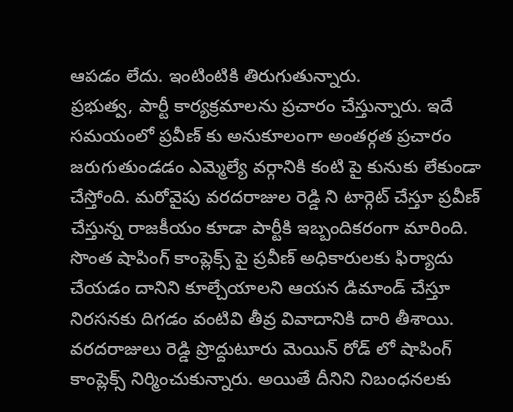ఆపడం లేదు. ఇంటింటికి తిరుగుతున్నారు.
ప్రభుత్వ, పార్టీ కార్యక్రమాలను ప్రచారం చేస్తున్నారు. ఇదే సమయంలో ప్రవీణ్ కు అనుకూలంగా అంతర్గత ప్రచారం జరుగుతుండడం ఎమ్మెల్యే వర్గానికి కంటి పై కునుకు లేకుండా చేస్తోంది. మరోవైపు వరదరాజుల రెడ్డి ని టార్గెట్ చేస్తూ ప్రవీణ్ చేస్తున్న రాజకీయం కూడా పార్టీకి ఇబ్బందికరంగా మారింది. సొంత షాపింగ్ కాంప్లెక్స్ పై ప్రవీణ్ అధికారులకు ఫిర్యాదు చేయడం దానిని కూల్చేయాలని ఆయన డిమాండ్ చేస్తూ నిరసనకు దిగడం వంటివి తీవ్ర వివాదానికి దారి తీశాయి.
వరదరాజులు రెడ్డి ప్రొద్దుటూరు మెయిన్ రోడ్ లో షాపింగ్ కాంప్లెక్స్ నిర్మించుకున్నారు. అయితే దీనిని నిబంధనలకు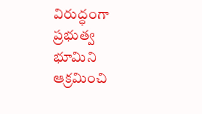విరుద్ధంగా ప్రభుత్వ భూమిని ఆక్రమించి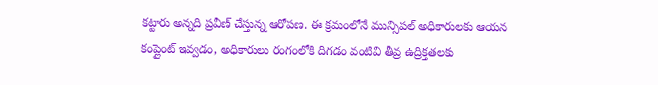కట్టారు అన్నది ప్రవీణ్ చేస్తున్న ఆరోపణ. ఈ క్రమంలోనే మున్సిపల్ అధికారులకు ఆయన కంప్లైంట్ ఇవ్వడం, అధికారులు రంగంలోకి దిగడం వంటివి తీవ్ర ఉద్రిక్తతలకు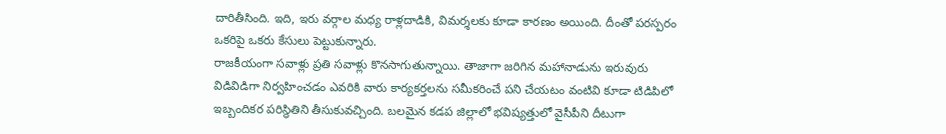దారితీసింది. ఇది, ఇరు వర్గాల మధ్య రాళ్లదాడికి, విమర్శలకు కూడా కారణం అయింది. దీంతో పరస్పరం ఒకరిపై ఒకరు కేసులు పెట్టుకున్నారు.
రాజకీయంగా సవాళ్లు ప్రతి సవాళ్లు కొనసాగుతున్నాయి. తాజాగా జరిగిన మహానాడును ఇరువురు విడివిడిగా నిర్వహించడం ఎవరికి వారు కార్యకర్తలను సమీకరించే పని చేయటం వంటివి కూడా టిడిపిలో ఇబ్బందికర పరిస్థితిని తీసుకువచ్చింది. బలమైన కడప జిల్లాలో భవిష్యత్తులో వైసీపీని దీటుగా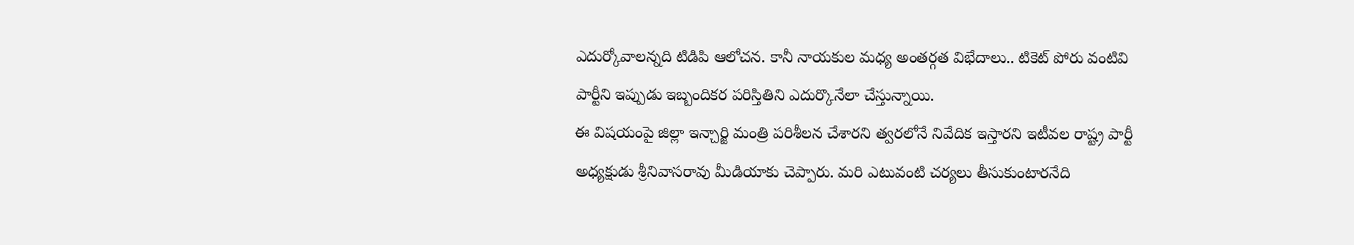ఎదుర్కోవాలన్నది టిడిపి ఆలోచన. కానీ నాయకుల మధ్య అంతర్గత విభేదాలు.. టికెట్ పోరు వంటివి పార్టీని ఇప్పుడు ఇబ్బందికర పరిస్తితిని ఎదుర్కొనేలా చేస్తున్నాయి.
ఈ విషయంపై జిల్లా ఇన్చార్జి మంత్రి పరిశీలన చేశారని త్వరలోనే నివేదిక ఇస్తారని ఇటీవల రాష్ట్ర పార్టీ అధ్యక్షుడు శ్రీనివాసరావు మీడియాకు చెప్పారు. మరి ఎటువంటి చర్యలు తీసుకుంటారనేది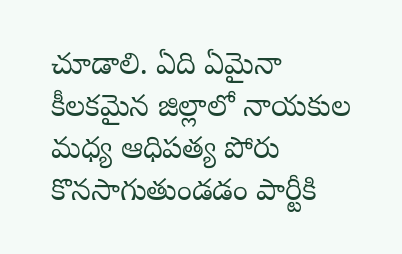చూడాలి. ఏది ఏమైనా కీలకమైన జిల్లాలో నాయకుల మధ్య ఆధిపత్య పోరు కొనసాగుతుండడం పార్టీకి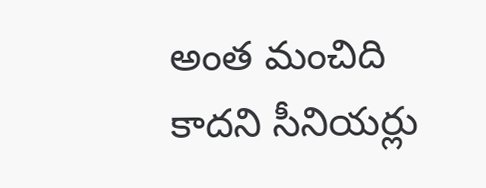అంత మంచిది కాదని సీనియర్లు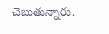చెబుతున్నారు.